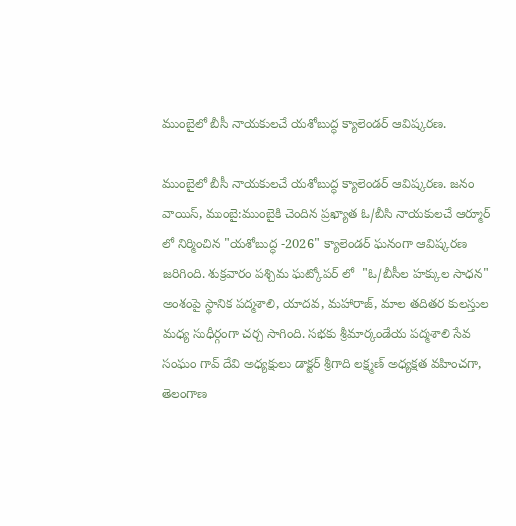ముంబైలో బీసీ నాయకులచే యశోబుద్ధ క్యాలెండర్ ఆవిష్కరణ.

ముంబైలో బీసీ నాయకులచే యశోబుద్ధ క్యాలెండర్ ఆవిష్కరణ. జనం వాయిస్, ముంబై:ముంబైకి చెందిన ప్రఖ్యాత ఓ/బీసి నాయకులచే ఆర్మూర్ లో నిర్మించిన "యశోబుద్ధ -2026" క్యాలెండర్ ఘనంగా ఆవిష్కరణ జరిగింది. శుక్రవారం పశ్చిమ ఘట్కోపర్ లో  "ఓ/బీసీల హక్కుల సాధన" అంశంపై స్థానిక పద్మశాలి, యాదవ, మహారాజ్, మాల తదితర కులస్తుల మధ్య సుధీర్గంగా చర్చ సాగింది. సభకు శ్రీమార్కండేయ పద్మశాలి సేవ సంఘం గావ్ దేవి అధ్యక్షులు డాక్టర్ శ్రీగాది లక్ష్మణ్ అధ్యక్షత వహించగా, తెలంగాణ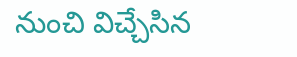నుంచి విచ్చేసిన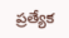ప్రత్యేక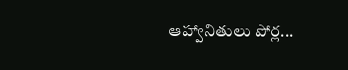ఆహ్వానితులు పోర్ల...